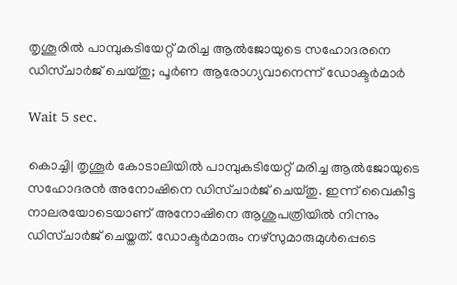തൃശൂരില്‍ പാമ്പുകടിയേറ്റ് മരിച്ച ആല്‍ജോയുടെ സഹോദരനെ ഡിസ്ചാര്‍ജ് ചെയ്തു; പൂര്‍ണ ആരോഗ്യവാനെന്ന് ഡോക്ടര്‍മാര്‍

Wait 5 sec.

കൊച്ചി| തൃശൂര്‍ കോടാലിയില്‍ പാമ്പുകടിയേറ്റ് മരിച്ച ആല്‍ജോയുടെ സഹോദരന്‍ അനോഷിനെ ഡിസ്ചാര്‍ജ് ചെയ്തു. ഇന്ന് വൈകീട്ട നാലരയോടെയാണ് അനോഷിനെ ആശുപത്രിയില്‍ നിന്നും ഡിസ്ചാര്‍ജ് ചെയ്തത്. ഡോക്ടര്‍മാരും നഴ്‌സുമാരുമുള്‍പ്പെടെ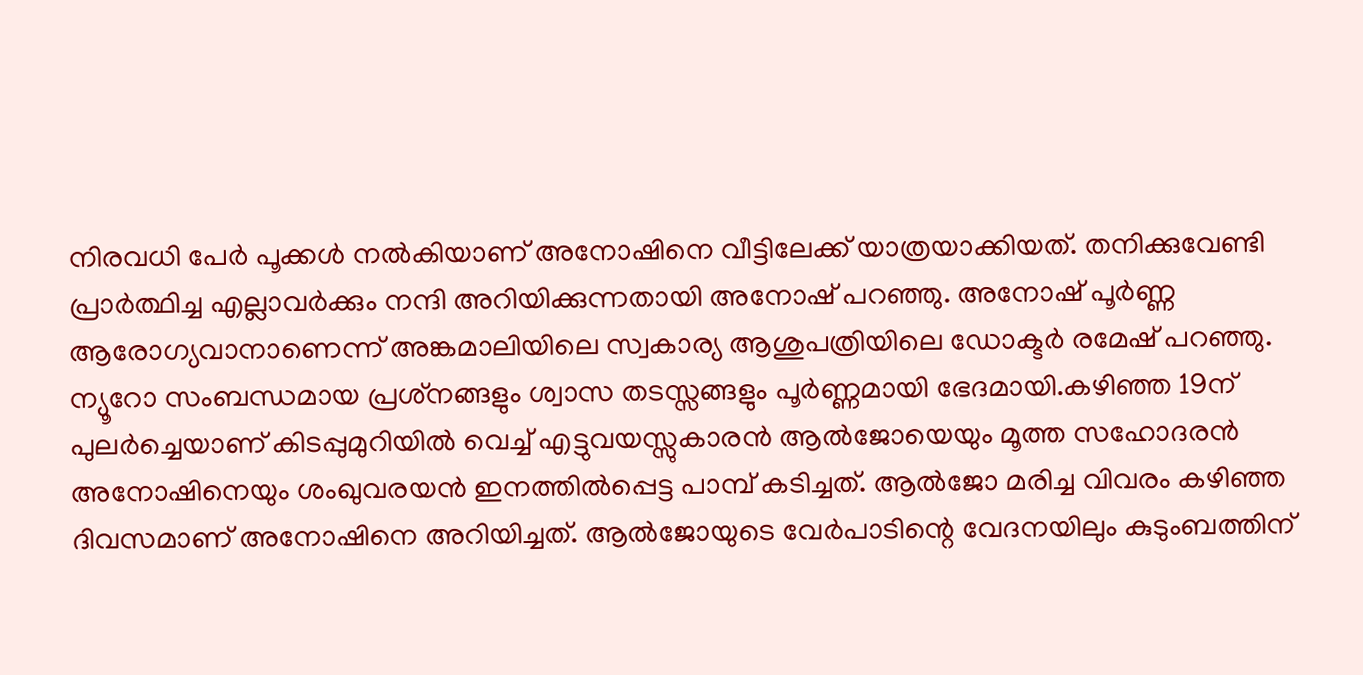നിരവധി പേര്‍ പൂക്കള്‍ നല്‍കിയാണ് അനോഷിനെ വീട്ടിലേക്ക് യാത്രയാക്കിയത്. തനിക്കുവേണ്ടി പ്രാര്‍ത്ഥിച്ച എല്ലാവര്‍ക്കും നന്ദി അറിയിക്കുന്നതായി അനോഷ് പറഞ്ഞു. അനോഷ് പൂര്‍ണ്ണ ആരോഗ്യവാനാണെന്ന് അങ്കമാലിയിലെ സ്വകാര്യ ആശുപത്രിയിലെ ഡോക്ടര്‍ രമേഷ് പറഞ്ഞു. ന്യൂറോ സംബന്ധമായ പ്രശ്‌നങ്ങളും ശ്വാസ തടസ്സങ്ങളും പൂര്‍ണ്ണമായി ഭേദമായി.കഴിഞ്ഞ 19ന് പുലര്‍ച്ചെയാണ് കിടപ്പുമുറിയില്‍ വെച്ച് എട്ടുവയസ്സുകാരന്‍ ആല്‍ജോയെയും മൂത്ത സഹോദരന്‍ അനോഷിനെയും ശംഖുവരയന്‍ ഇനത്തില്‍പ്പെട്ട പാമ്പ് കടിച്ചത്. ആല്‍ജോ മരിച്ച വിവരം കഴിഞ്ഞ ദിവസമാണ് അനോഷിനെ അറിയിച്ചത്. ആല്‍ജോയുടെ വേര്‍പാടിന്റെ വേദനയിലും കുടുംബത്തിന്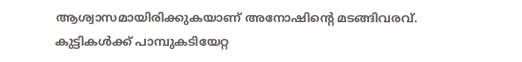ആശ്വാസമായിരിക്കുകയാണ് അനോഷിന്റെ മടങ്ങിവരവ്. കുട്ടികള്‍ക്ക് പാമ്പുകടിയേറ്റ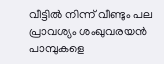വീട്ടില്‍ നിന്ന് വീണ്ടും പല പ്രാവശ്യം ശംഖുവരയന്‍ പാമ്പുകളെ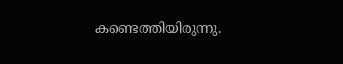കണ്ടെത്തിയിരുന്നു.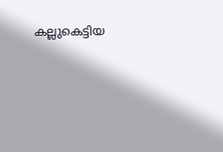കല്ലുകെട്ടിയ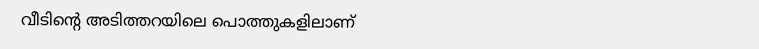വീടിന്റെ അടിത്തറയിലെ പൊത്തുകളിലാണ്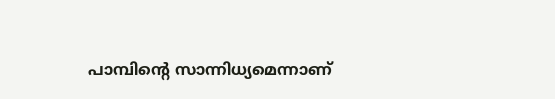പാമ്പിന്റെ സാന്നിധ്യമെന്നാണ്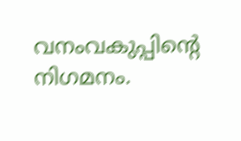വനംവകുപ്പിന്റെ നിഗമനം.